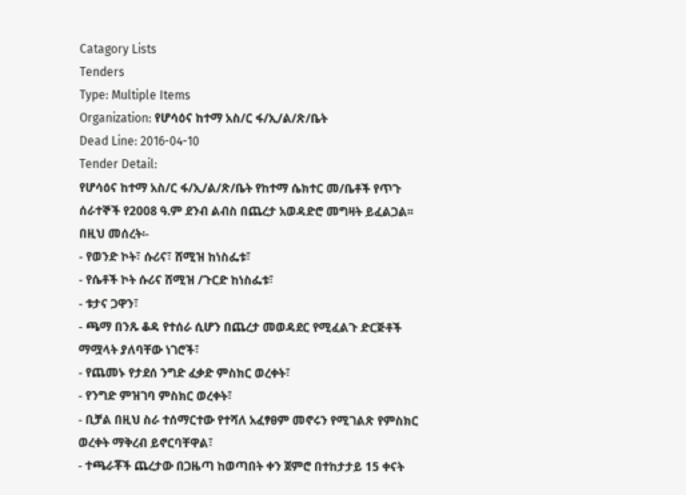Catagory Lists
Tenders
Type: Multiple Items
Organization: የሆሳዕና ከተማ አስ/ር ፋ/ኢ/ል/ጽ/ቤት
Dead Line: 2016-04-10
Tender Detail:
የሆሳዕና ከተማ አስ/ር ፋ/ኢ/ል/ጽ/ቤት የከተማ ሴክተር መ/ቤቶች የጥጉ ሰራተኞች የ2008 ዓ.ም ደንብ ልብስ በጨረታ አወዳድሮ መግዛት ይፈልጋል፡፡
በዚህ መሰረት፡-
- የወንድ ኮት፣ ሱሪና፣ ሸሚዝ ከነስፌቱ፣
- የሴቶች ኮት ሱሪና ሸሚዝ /ጉርድ ከነስፌቱ፣
- ቱታና ጋዋን፣
- ጫማ በንጹ ቆዳ የተሰራ ሲሆን በጨረታ መወዳደር የሚፈልጉ ድርጅቶች ማሟላት ያለባቸው ነገሮች፣
- የጨመኑ የታደሰ ንግድ ፈቃድ ምስክር ወረቀት፣
- የንግድ ምዝገባ ምስክር ወረቀት፣
- ቢቻል በዚህ ስራ ተሰማርተው የተሻለ አፈፃፀም መኖሩን የሚገልጽ የምስክር ወረቀት ማቅረብ ይኖርባቸዋል፣
- ተጫራቾች ጨረታው በጋዜጣ ከወጣበት ቀን ጀምሮ በተከታታይ 15 ቀናት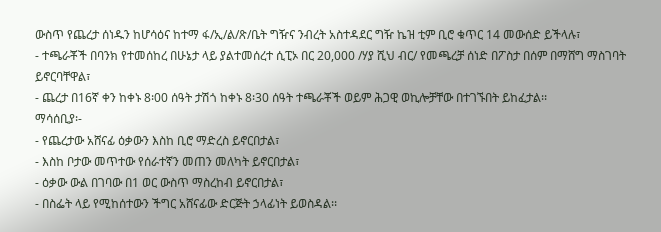ውስጥ የጨረታ ሰነዱን ከሆሳዕና ከተማ ፋ/ኢ/ል/ጽ/ቤት ግዥና ንብረት አስተዳደር ግዥ ኬዝ ቲም ቢሮ ቁጥር 14 መውሰድ ይችላሉ፣
- ተጫራቾች በባንክ የተመሰከረ በሁኔታ ላይ ያልተመሰረተ ሲፒኦ በር 20,000 /ሃያ ሺህ ብር/ የመጫረቻ ሰነድ በፖስታ በሰም በማሸግ ማስገባት ይኖርባቸዋል፣
- ጨረታ በ16ኛ ቀን ከቀኑ 8፡00 ሰዓት ታሽጎ ከቀኑ 8፡30 ሰዓት ተጫራቾች ወይም ሕጋዊ ወኪሎቻቸው በተገኙበት ይከፈታል፡፡
ማሳሰቢያ፡-
- የጨረታው አሸናፊ ዕቃውን እስከ ቢሮ ማድረስ ይኖርበታል፣
- እስከ ቦታው መጥተው የሰራተኛን መጠን መለካት ይኖርበታል፣
- ዕቃው ውል በገባው በ1 ወር ውስጥ ማስረከብ ይኖርበታል፣
- በስፌት ላይ የሚከሰተውን ችግር አሸናፊው ድርጅት ኃላፊነት ይወስዳል፡፡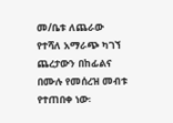መ/ቤቱ ለጨራው የተሻለ አማራጭ ካገኘ ጨረታውን በከፊልና በሙሉ የመሰረዝ መብቱ የተጠበቀ ነው፡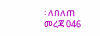፡ ለበለጠ መረጃ 046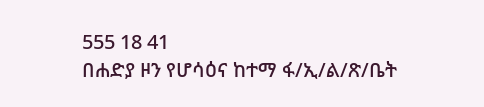555 18 41
በሐድያ ዞን የሆሳዕና ከተማ ፋ/ኢ/ል/ጽ/ቤት